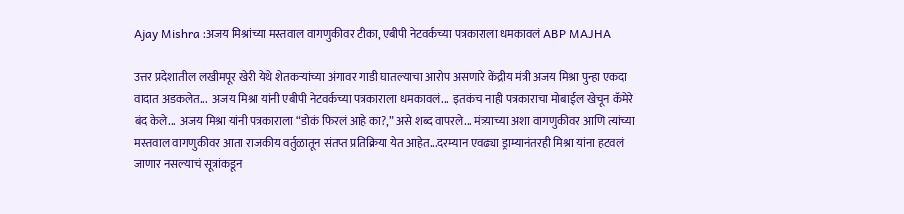Ajay Mishra :अजय मिश्रांच्या मस्तवाल वागणुकीवर टीका, एबीपी नेटवर्कच्या पत्रकाराला धमकावलं ABP MAJHA

उत्तर प्रदेशातील लखीमपूर खेरी येथे शेतकऱ्यांच्या अंगावर गाडी घातल्याचा आरोप असणारे केंद्रीय मंत्री अजय मिश्रा पुन्हा एकदा वादात अडकलेत...  अजय मिश्रा यांनी एबीपी नेटवर्कच्या पत्रकाराला धमकावलं...  इतकंच नाही पत्रकाराचा मोबाईल खेचून कॅमेरे बंद केले...  अजय मिश्रा यांनी पत्रकाराला “डोकं फिरलं आहे का?,” असे शब्द वापरले... मंत्र्य़ाच्या अशा वागणुकीवर आणि त्यांच्या मस्तवाल वागणुकीवर आता राजकीय वर्तुळातून संतप्त प्रतिक्रिया येत आहेत...दरम्यान एवढ्या ड्राम्यानंतरही मिश्रा यांना हटवलं जाणार नसल्याचं सूत्रांकडून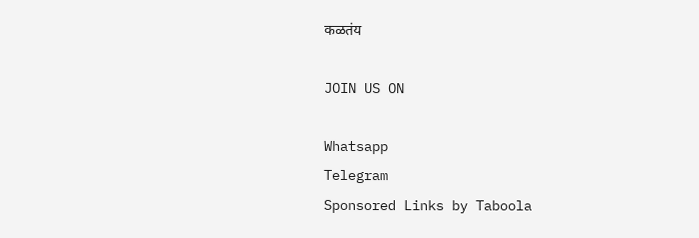कळतंय

JOIN US ON

Whatsapp
Telegram
Sponsored Links by Taboola